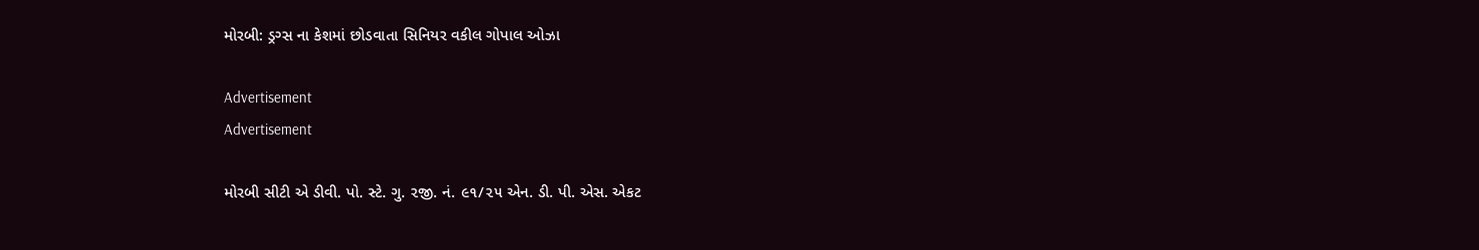મોરબી: ડ્રગ્સ ના કેશમાં છોડવાતા સિનિયર વકીલ ગોપાલ ઓઝા

Advertisement
Advertisement

મોરબી સીટી એ ડીવી. પો. સ્ટે. ગુ. ૨જી. નં. ૯૧/૨૫ એન. ડી. પી. એસ. એકટ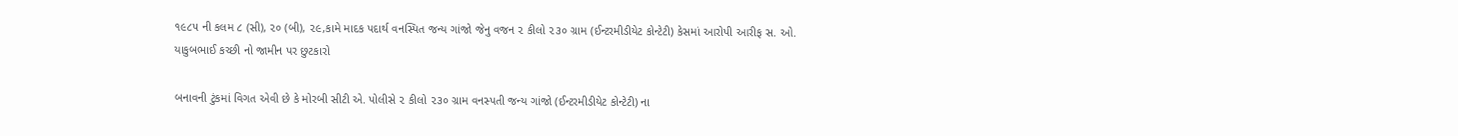૧૯૮૫ ની કલમ ૮ (સી), ૨૦ (બી), ૨૯,કામે માદક પદાર્થ વનસ્પિત જન્ય ગાંજો જેનુ વજન ૨ કીલો ૨૩૦ ગ્રામ (ઈન્ટરમીડીયેટ કોન્ટેટી) કેસમાં આરોપી આરીફ સ. ઓ. યાકુબભાઈ કચ્છી નો જામીન પર છુટકારો

બનાવની ટુંકમાં વિગત એવી છે કે મોરબી સીટી એ. પોલીસે ૨ કીલો ૨૩૦ ગ્રામ વનસ્પતી જન્ય ગાંજો (ઈન્ટરમીડીયેટ કોન્ટેટી) ના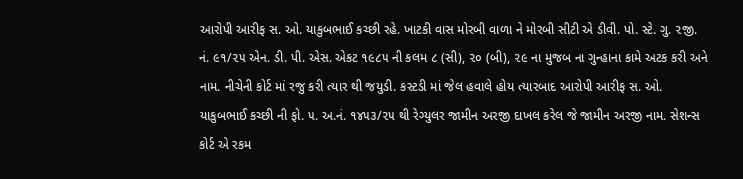આરોપી આરીફ સ. ઓ. યાકુબભાઈ કચ્છી રહે. ખાટકી વાસ મોરબી વાળા ને મોરબી સીટી એ ડીવી. પો. સ્ટે. ગુ. ૨જી. નં. ૯૧/૨૫ એન. ડી. પી. એસ. એકટ ૧૯૮૫ ની કલમ ૮ (સી), ૨૦ (બી), ૨૯ ના મુજબ ના ગુન્હાના કામે અટક કરી અને નામ. નીચેની કોર્ટ માં રજુ કરી ત્યાર થી જયુડી. કસ્ટડી માં જેલ હવાલે હોય ત્યારબાદ આરોપી આરીફ સ. ઓ. યાકુબભાઈ કચ્છી ની ફો. ૫. અ.નં. ૧૪૫૩/૨૫ થી રેગ્યુલર જામીન અરજી દાખલ કરેલ જે જામીન અરજી નામ. સેશન્સ કોર્ટ એ રકમ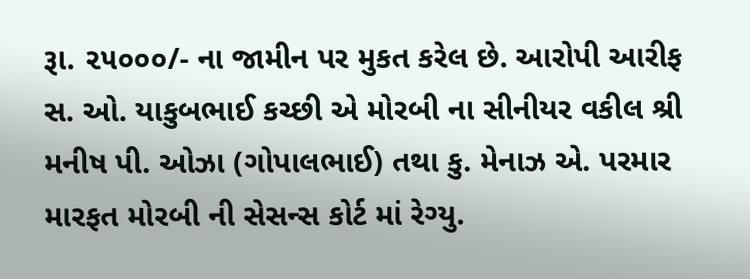રૂા. ૨૫૦૦૦/- ના જામીન પર મુકત કરેલ છે. આરોપી આરીફ સ. ઓ. યાકુબભાઈ કચ્છી એ મોરબી ના સીનીયર વકીલ શ્રી મનીષ પી. ઓઝા (ગોપાલભાઈ) તથા કુ. મેનાઝ એ. પરમાર મારફત મોરબી ની સેસન્સ કોર્ટ માં રેગ્યુ.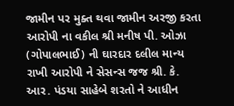જામીન પર મુક્ત થવા જામીન અરજી કરતા આરોપી ના વકીલ શ્રી મનીષ પી. ઓઝા (ગોપાલભાઈ) ની ઘારદાર દલીલ માન્ય રાખી આરોપી ને સેસન્સ જજ શ્રી. કે. આર. પંડયા સાહેબે શરતો ને આધીન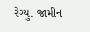રેગ્યુ. જામીન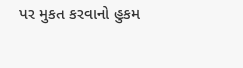પર મુકત કરવાનો હુકમ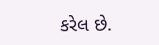કરેલ છે.